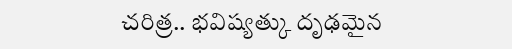చరిత్ర.. భవిష్యత్కు దృఢమైన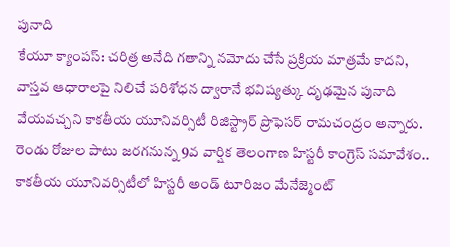పునాది
కేయూ క్యాంపస్: చరిత్ర అనేది గతాన్ని నమోదు చేసే ప్రక్రియ మాత్రమే కాదని, వాస్తవ ఆధారాలపై నిలిచే పరిశోధన ద్వారానే భవిష్యత్కు దృఢమైన పునాది వేయవచ్చని కాకతీయ యూనివర్సిటీ రిజిస్ట్రార్ ప్రొఫెసర్ రామచంద్రం అన్నారు. రెండు రోజుల పాటు జరగనున్న 9వ వార్షిక తెలంగాణ హిస్టరీ కాంగ్రెస్ సమావేశం.. కాకతీయ యూనివర్సిటీలో హిస్టరీ అండ్ టూరిజం మేనేజ్మెంట్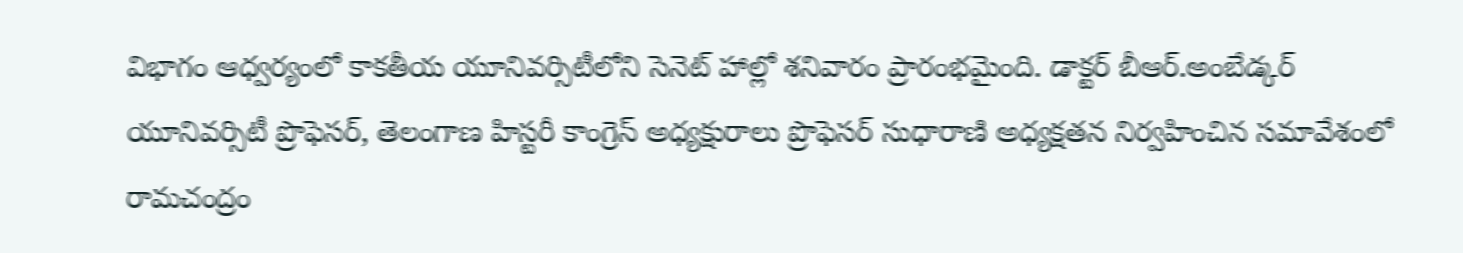విభాగం ఆధ్వర్యంలో కాకతీయ యూనివర్సిటీలోని సెనెట్ హాల్లో శనివారం ప్రారంభమైంది. డాక్టర్ బీఆర్.అంబేడ్కర్ యూనివర్సిటీ ప్రొఫెసర్, తెలంగాణ హిస్టరీ కాంగ్రెస్ అధ్యక్షురాలు ప్రొఫెసర్ సుధారాణి అధ్యక్షతన నిర్వహించిన సమావేశంలో రామచంద్రం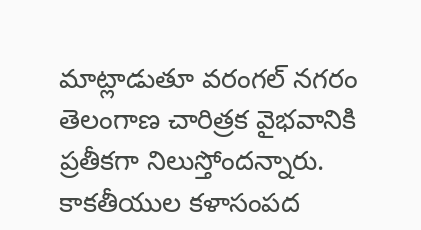మాట్లాడుతూ వరంగల్ నగరం తెలంగాణ చారిత్రక వైభవానికి ప్రతీకగా నిలుస్తోందన్నారు. కాకతీయుల కళాసంపద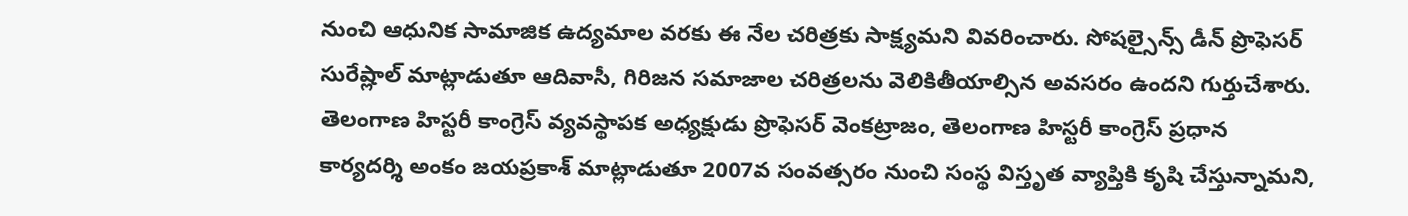నుంచి ఆధునిక సామాజిక ఉద్యమాల వరకు ఈ నేల చరిత్రకు సాక్ష్యమని వివరించారు. సోషల్సైన్స్ డీన్ ప్రొఫెసర్ సురేష్లాల్ మాట్లాడుతూ ఆదివాసీ, గిరిజన సమాజాల చరిత్రలను వెలికితీయాల్సిన అవసరం ఉందని గుర్తుచేశారు. తెలంగాణ హిస్టరీ కాంగ్రెస్ వ్యవస్థాపక అధ్యక్షుడు ప్రొఫెసర్ వెంకట్రాజం, తెలంగాణ హిస్టరీ కాంగ్రెస్ ప్రధాన కార్యదర్శి అంకం జయప్రకాశ్ మాట్లాడుతూ 2007వ సంవత్సరం నుంచి సంస్థ విస్తృత వ్యాప్తికి కృషి చేస్తున్నామని,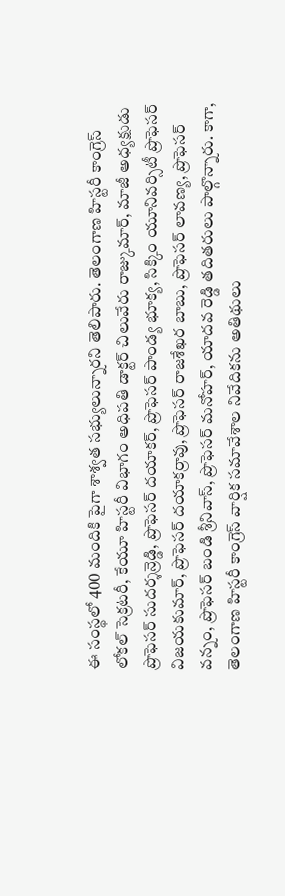ఈ సంస్థలో 400 మందికి పైగా శాశ్వత సభ్యులున్నారని తెలిపారు. తెలంగాణ హిస్టరీ కాంగ్రెస్ లోకల్ సెక్రటరీ, కేయూ హిస్టరీ విభాగం అధిపతి డాక్టర్ చిలువేరు రాజ్కుమార్, మాజీ అధ్యక్షుడు ప్రొఫెసర్ సుదర్శన్రెడ్డి, ప్రొఫెసర్ దయాకర్, ప్రొఫెసర్ పాండ్య భూక్య, సిక్కిం యూనివర్సిటీ ప్రొఫెసర్ విజయకుమార్, ప్రొఫెసర్ దయాకర్రావు, ప్రొఫెసర్ రాజశేఖర బాబు, ప్రొఫెసర్ లావణ్య, ప్రొఫెసర్ వన్నం, ప్రొఫెసర్ బండి శ్రీనివాస్, ప్రొఫెసర్ మనోహర్, యాదవ రెడ్డి తదితరులు పాల్గొన్నారు. కాగా, తెలంగాణ హిస్టరీ కాంగ్రెస్ వార్షిక సమావేశాల నివేదికను అతిథులు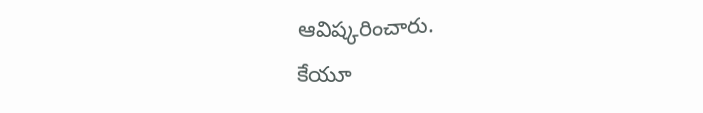ఆవిష్కరించారు.
కేయూ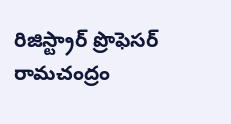రిజిస్ట్రార్ ప్రొఫెసర్ రామచంద్రం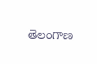తెలంగాణ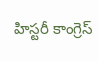హిస్టరీ కాంగ్రెస్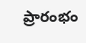ప్రారంభం